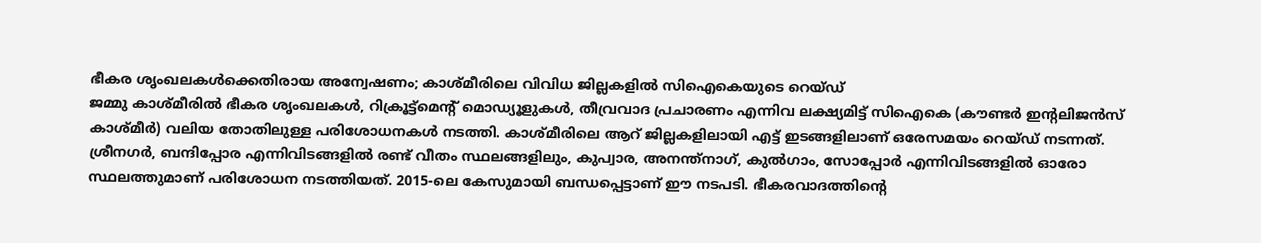ഭീകര ശൃംഖലകൾക്കെതിരായ അന്വേഷണം; കാശ്മീരിലെ വിവിധ ജില്ലകളിൽ സിഐകെയുടെ റെയ്ഡ്
ജമ്മു കാശ്മീരിൽ ഭീകര ശൃംഖലകൾ, റിക്രൂട്ട്മെന്റ് മൊഡ്യൂളുകൾ, തീവ്രവാദ പ്രചാരണം എന്നിവ ലക്ഷ്യമിട്ട് സിഐകെ (കൗണ്ടർ ഇന്റലിജൻസ് കാശ്മീർ) വലിയ തോതിലുള്ള പരിശോധനകൾ നടത്തി. കാശ്മീരിലെ ആറ് ജില്ലകളിലായി എട്ട് ഇടങ്ങളിലാണ് ഒരേസമയം റെയ്ഡ് നടന്നത്.
ശ്രീനഗർ, ബന്ദിപ്പോര എന്നിവിടങ്ങളിൽ രണ്ട് വീതം സ്ഥലങ്ങളിലും, കുപ്വാര, അനന്ത്നാഗ്, കുൽഗാം, സോപ്പോർ എന്നിവിടങ്ങളിൽ ഓരോ സ്ഥലത്തുമാണ് പരിശോധന നടത്തിയത്. 2015-ലെ കേസുമായി ബന്ധപ്പെട്ടാണ് ഈ നടപടി. ഭീകരവാദത്തിന്റെ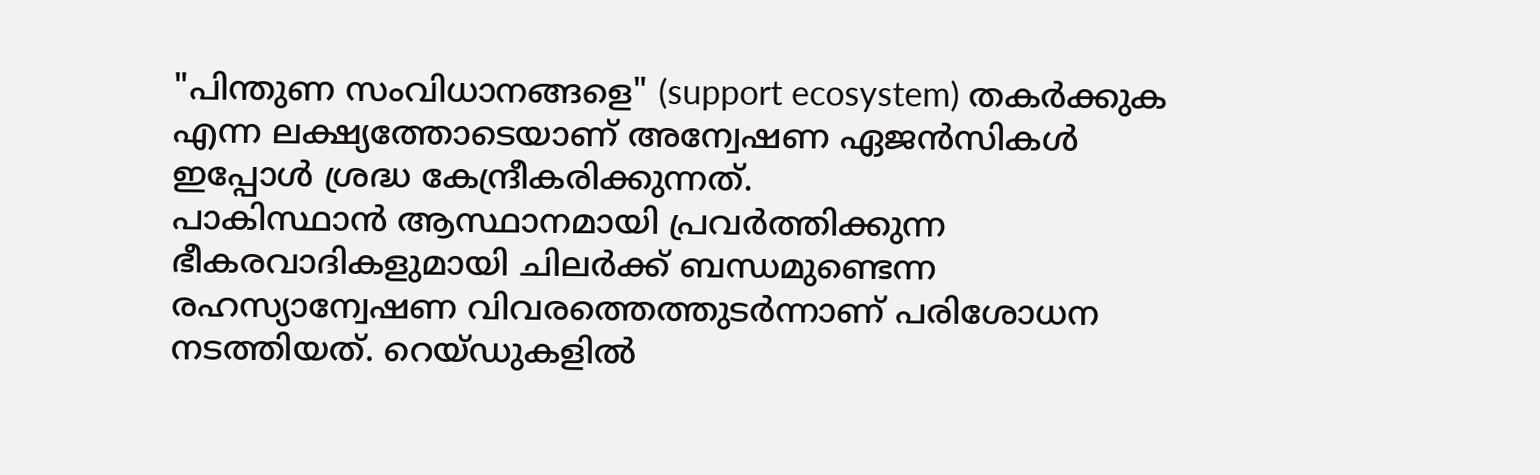"പിന്തുണ സംവിധാനങ്ങളെ" (support ecosystem) തകർക്കുക എന്ന ലക്ഷ്യത്തോടെയാണ് അന്വേഷണ ഏജൻസികൾ ഇപ്പോൾ ശ്രദ്ധ കേന്ദ്രീകരിക്കുന്നത്.
പാകിസ്ഥാൻ ആസ്ഥാനമായി പ്രവർത്തിക്കുന്ന ഭീകരവാദികളുമായി ചിലർക്ക് ബന്ധമുണ്ടെന്ന രഹസ്യാന്വേഷണ വിവരത്തെത്തുടർന്നാണ് പരിശോധന നടത്തിയത്. റെയ്ഡുകളിൽ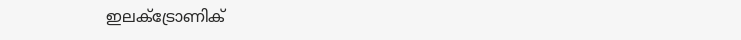ഇലക്ട്രോണിക്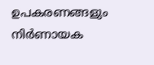ഉപകരണങ്ങളും നിർണായക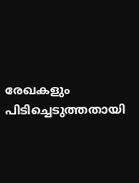രേഖകളും പിടിച്ചെടുത്തതായി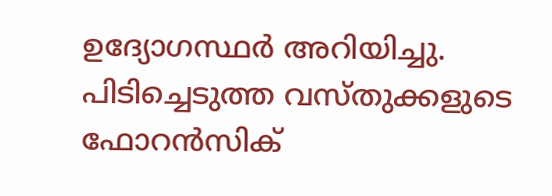ഉദ്യോഗസ്ഥർ അറിയിച്ചു. പിടിച്ചെടുത്ത വസ്തുക്കളുടെ ഫോറൻസിക്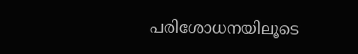പരിശോധനയിലൂടെ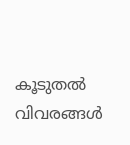കൂടുതൽ വിവരങ്ങൾ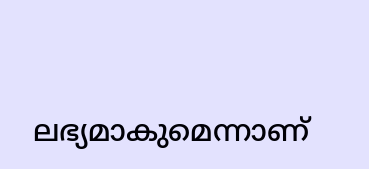ലഭ്യമാകുമെന്നാണ്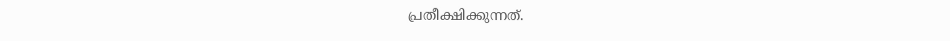പ്രതീക്ഷിക്കുന്നത്.